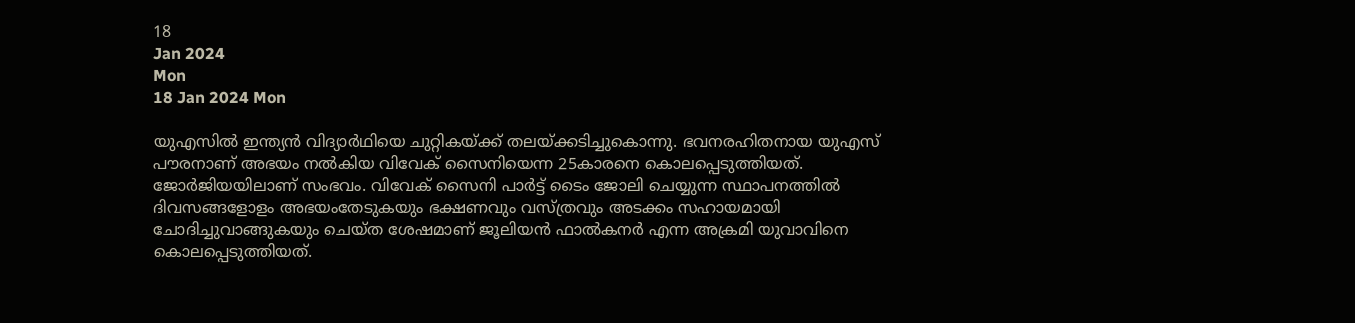18
Jan 2024
Mon
18 Jan 2024 Mon

യുഎസില്‍ ഇന്ത്യന്‍ വിദ്യാര്‍ഥിയെ ചുറ്റികയ്ക്ക് തലയ്ക്കടിച്ചുകൊന്നു. ഭവനരഹിതനായ യുഎസ് പൗരനാണ് അഭയം നല്‍കിയ വിവേക് സൈനിയെന്ന 25കാരനെ കൊലപ്പെടുത്തിയത്. ജോര്‍ജിയയിലാണ് സംഭവം. വിവേക് സൈനി പാര്‍ട്ട് ടൈം ജോലി ചെയ്യുന്ന സ്ഥാപനത്തില്‍ ദിവസങ്ങളോളം അഭയംതേടുകയും ഭക്ഷണവും വസ്ത്രവും അടക്കം സഹായമായി ചോദിച്ചുവാങ്ങുകയും ചെയ്ത ശേഷമാണ് ജൂലിയന്‍ ഫാല്‍കനര്‍ എന്ന അക്രമി യുവാവിനെ കൊലപ്പെടുത്തിയത്.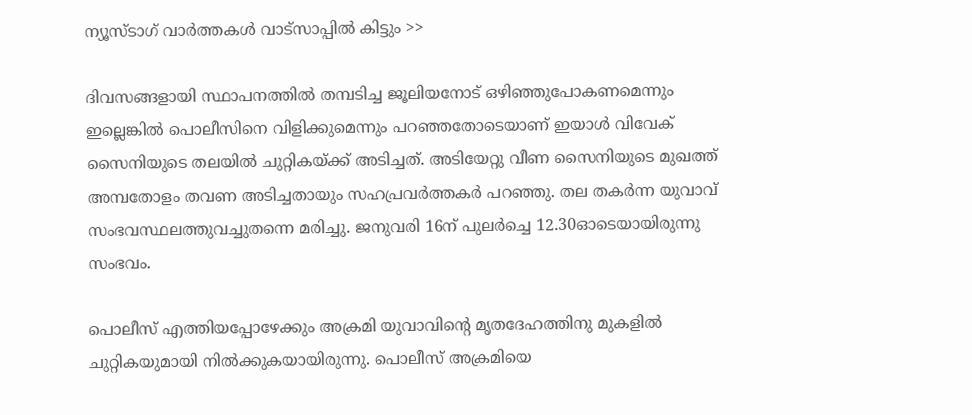ന്യൂസ്ടാഗ് വാര്‍ത്തകള്‍ വാട്‌സാപ്പില്‍ കിട്ടും >>

ദിവസങ്ങളായി സ്ഥാപനത്തില്‍ തമ്പടിച്ച ജൂലിയനോട് ഒഴിഞ്ഞുപോകണമെന്നും ഇല്ലെങ്കില്‍ പൊലീസിനെ വിളിക്കുമെന്നും പറഞ്ഞതോടെയാണ് ഇയാള്‍ വിവേക് സൈനിയുടെ തലയില്‍ ചുറ്റികയ്ക്ക് അടിച്ചത്. അടിയേറ്റു വീണ സൈനിയുടെ മുഖത്ത് അമ്പതോളം തവണ അടിച്ചതായും സഹപ്രവര്‍ത്തകര്‍ പറഞ്ഞു. തല തകര്‍ന്ന യുവാവ് സംഭവസ്ഥലത്തുവച്ചുതന്നെ മരിച്ചു. ജനുവരി 16ന് പുലര്‍ച്ചെ 12.30ഓടെയായിരുന്നു സംഭവം.

പൊലീസ് എത്തിയപ്പോഴേക്കും അക്രമി യുവാവിന്റെ മൃതദേഹത്തിനു മുകളില്‍ ചുറ്റികയുമായി നില്‍ക്കുകയായിരുന്നു. പൊലീസ് അക്രമിയെ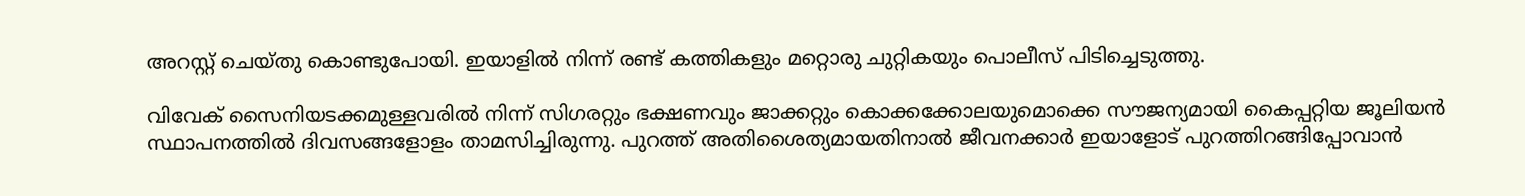അറസ്റ്റ് ചെയ്തു കൊണ്ടുപോയി. ഇയാളില്‍ നിന്ന് രണ്ട് കത്തികളും മറ്റൊരു ചുറ്റികയും പൊലീസ് പിടിച്ചെടുത്തു.

വിവേക് സൈനിയടക്കമുള്ളവരില്‍ നിന്ന് സിഗരറ്റും ഭക്ഷണവും ജാക്കറ്റും കൊക്കക്കോലയുമൊക്കെ സൗജന്യമായി കൈപ്പറ്റിയ ജൂലിയന്‍ സ്ഥാപനത്തില്‍ ദിവസങ്ങളോളം താമസിച്ചിരുന്നു. പുറത്ത് അതിശൈത്യമായതിനാല്‍ ജീവനക്കാര്‍ ഇയാളോട് പുറത്തിറങ്ങിപ്പോവാന്‍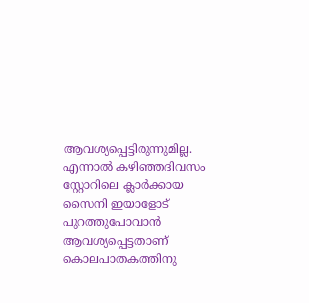ആവശ്യപ്പെട്ടിരുന്നുമില്ല. എന്നാല്‍ കഴിഞ്ഞദിവസം സ്റ്റോറിലെ ക്ലാര്‍ക്കായ സൈനി ഇയാളോട് പുറത്തുപോവാന്‍ ആവശ്യപ്പെട്ടതാണ് കൊലപാതകത്തിനു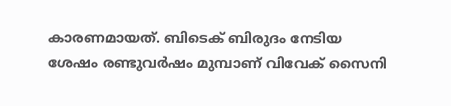കാരണമായത്. ബിടെക് ബിരുദം നേടിയ ശേഷം രണ്ടുവര്‍ഷം മുമ്പാണ് വിവേക് സൈനി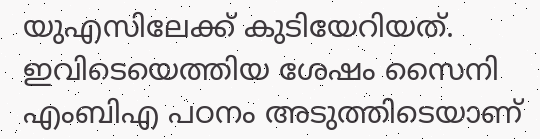യുഎസിലേക്ക് കുടിയേറിയത്. ഇവിടെയെത്തിയ ശേഷം സൈനി എംബിഎ പഠനം അടുത്തിടെയാണ്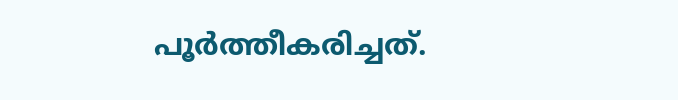പൂര്‍ത്തീകരിച്ചത്.